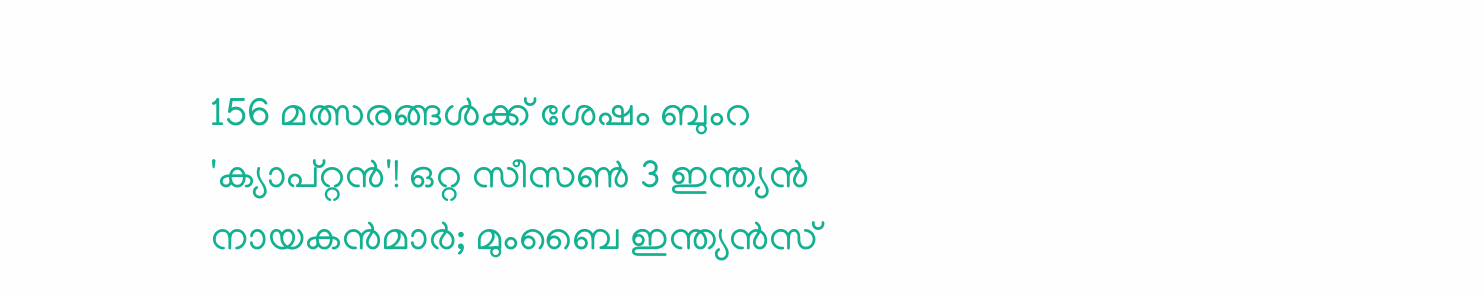156 മത്സരങ്ങള്‍ക്ക് ശേഷം ബുംറ 'ക്യാപ്റ്റന്‍'! ഒറ്റ സീസണ്‍ 3 ഇന്ത്യന്‍ നായകന്‍മാര്‍; മുംബൈ ഇന്ത്യന്‍സ്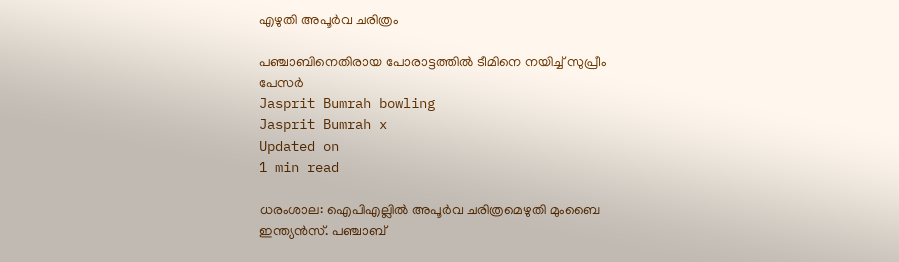എഴുതി അപൂർവ ചരിത്രം

പഞ്ചാബിനെതിരായ പോരാട്ടത്തില്‍ ടീമിനെ നയിച്ച് സുപ്രീം പേസര്‍
Jasprit Bumrah bowling
Jasprit Bumrah x
Updated on
1 min read

ധരംശാല: ഐപിഎല്ലില്‍ അപൂര്‍വ ചരിത്രമെഴുതി മുംബൈ ഇന്ത്യന്‍സ്. പഞ്ചാബ്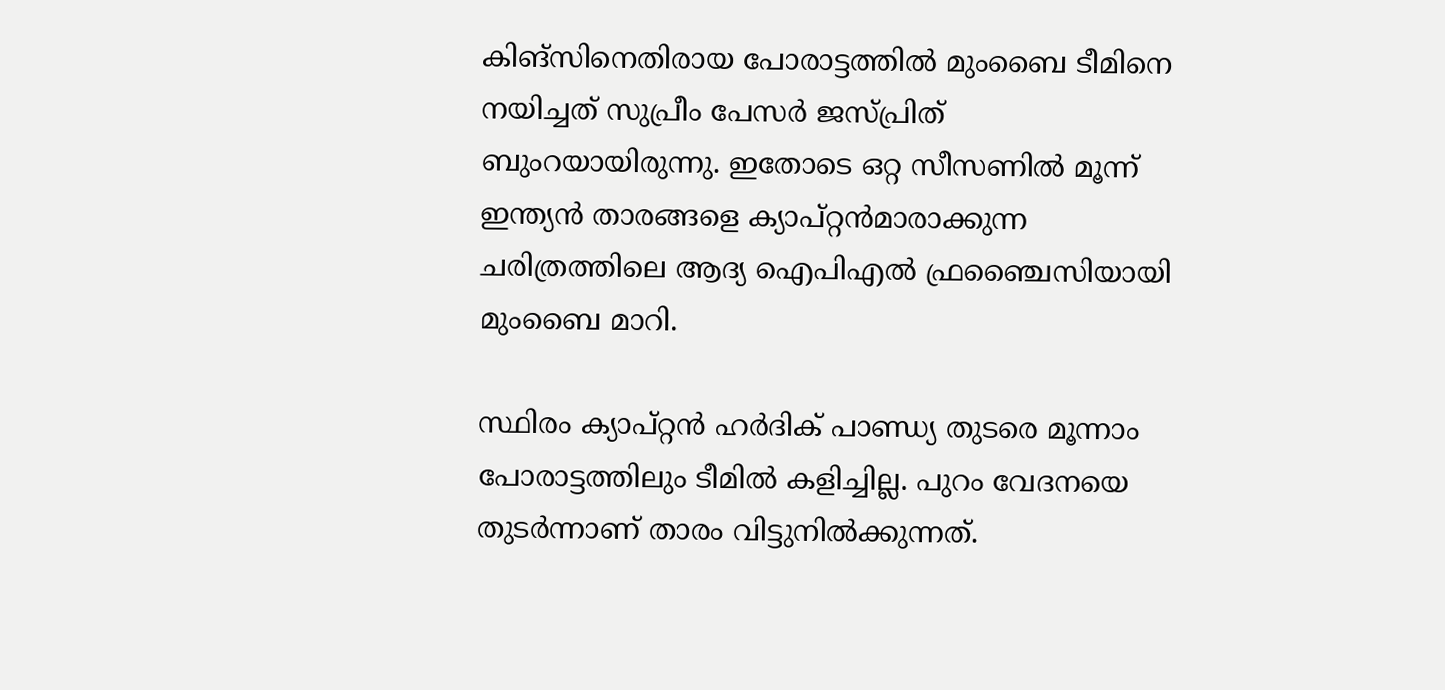കിങ്‌സിനെതിരായ പോരാട്ടത്തില്‍ മുംബൈ ടീമിനെ നയിച്ചത് സുപ്രീം പേസര്‍ ജസ്പ്രിത് ബുംറയായിരുന്നു. ഇതോടെ ഒറ്റ സീസണില്‍ മൂന്ന് ഇന്ത്യന്‍ താരങ്ങളെ ക്യാപ്റ്റന്‍മാരാക്കുന്ന ചരിത്രത്തിലെ ആദ്യ ഐപിഎല്‍ ഫ്രഞ്ചൈസിയായി മുംബൈ മാറി.

സ്ഥിരം ക്യാപ്റ്റന്‍ ഹര്‍ദിക് പാണ്ഡ്യ തുടരെ മൂന്നാം പോരാട്ടത്തിലും ടീമില്‍ കളിച്ചില്ല. പുറം വേദനയെ തുടര്‍ന്നാണ് താരം വിട്ടുനില്‍ക്കുന്നത്.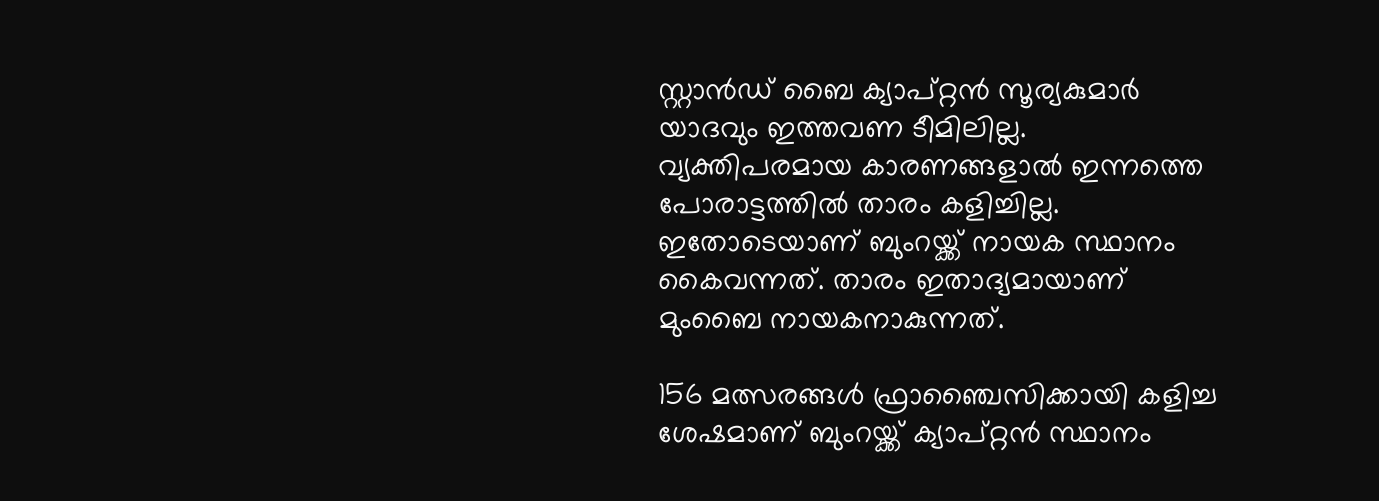സ്റ്റാന്‍ഡ് ബൈ ക്യാപ്റ്റന്‍ സൂര്യകുമാര്‍ യാദവും ഇത്തവണ ടീമിലില്ല. വ്യക്തിപരമായ കാരണങ്ങളാല്‍ ഇന്നത്തെ പോരാട്ടത്തില്‍ താരം കളിച്ചില്ല. ഇതോടെയാണ് ബുംറയ്ക്ക് നായക സ്ഥാനം കൈവന്നത്. താരം ഇതാദ്യമായാണ് മുംബൈ നായകനാകുന്നത്.

156 മത്സരങ്ങള്‍ ഫ്രാഞ്ചൈസിക്കായി കളിച്ച ശേഷമാണ് ബുംറയ്ക്ക് ക്യാപ്റ്റന്‍ സ്ഥാനം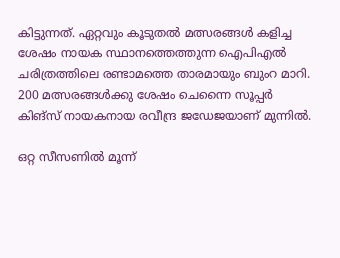കിട്ടുന്നത്. ഏറ്റവും കൂടുതല്‍ മത്സരങ്ങള്‍ കളിച്ച ശേഷം നായക സ്ഥാനത്തെത്തുന്ന ഐപിഎല്‍ ചരിത്രത്തിലെ രണ്ടാമത്തെ താരമായും ബുംറ മാറി. 200 മത്സരങ്ങള്‍ക്കു ശേഷം ചെന്നൈ സൂപ്പര്‍ കിങ്‌സ് നായകനായ രവീന്ദ്ര ജഡേജയാണ് മുന്നില്‍.

ഒറ്റ സീസണില്‍ മൂന്ന്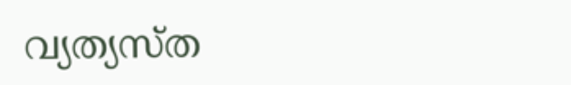വ്യത്യസ്ത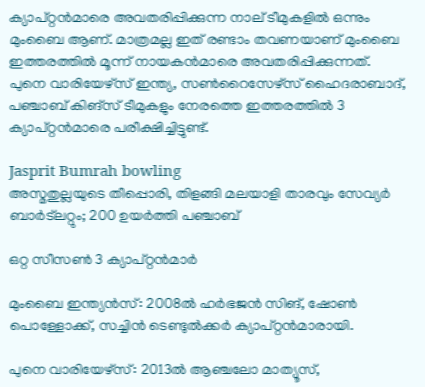ക്യാപ്റ്റന്‍മാരെ അവതരിപ്പിക്കുന്ന നാല് ടീമുകളില്‍ ഒന്നും മുംബൈ ആണ്. മാത്രമല്ല ഇത് രണ്ടാം തവണയാണ് മുംബൈ ഇത്തരത്തില്‍ മൂന്ന് നായകന്‍മാരെ അവതരിപ്പിക്കുന്നത്. പുനെ വാരിയേഴ്‌സ് ഇന്ത്യ, സണ്‍റൈസേഴ്‌സ് ഹൈദരാബാദ്, പഞ്ചാബ് കിങ്‌സ് ടീമുകളും നേരത്തെ ഇത്തരത്തില്‍ 3 ക്യാപ്റ്റന്‍മാരെ പരീക്ഷിച്ചിട്ടുണ്ട്.

Jasprit Bumrah bowling
അസ്മതുല്ലയുടെ തീപ്പൊരി, തിളങ്ങി മലയാളി താരവും സേവ്യര്‍ ബാര്‍ട്‌ലറ്റും; 200 ഉയര്‍ത്തി പഞ്ചാബ്

ഒറ്റ സീസണ്‍ 3 ക്യാപ്റ്റന്‍മാര്‍

മുംബൈ ഇന്ത്യന്‍സ്: 2008ല്‍ ഹര്‍ഭജന്‍ സിങ്, ഷോണ്‍ പൊള്ളോക്ക്, സച്ചിന്‍ ടെണ്ടുല്‍ക്കര്‍ ക്യാപ്റ്റന്‍മാരായി.

പുനെ വാരിയേഴ്‌സ്: 2013ല്‍ ആഞ്ചലോ മാത്യൂസ്,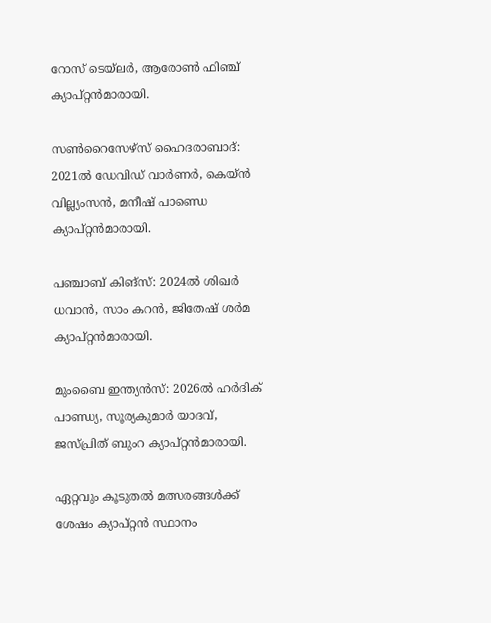റോസ് ടെയ്‌ലര്‍, ആരോണ്‍ ഫിഞ്ച് ക്യാപ്റ്റന്‍മാരായി.

സണ്‍റൈസേഴ്‌സ് ഹൈദരാബാദ്: 2021ല്‍ ഡേവിഡ് വാര്‍ണര്‍, കെയ്ന്‍ വില്ല്യംസന്‍, മനീഷ് പാണ്ഡെ ക്യാപ്റ്റന്‍മാരായി.

പഞ്ചാബ് കിങ്‌സ്: 2024ല്‍ ശിഖര്‍ ധവാന്‍, സാം കറന്‍, ജിതേഷ് ശര്‍മ ക്യാപ്റ്റന്‍മാരായി.

മുംബൈ ഇന്ത്യന്‍സ്: 2026ല്‍ ഹര്‍ദിക് പാണ്ഡ്യ, സൂര്യകുമാര്‍ യാദവ്, ജസ്പ്രിത് ബുംറ ക്യാപ്റ്റന്‍മാരായി.

ഏറ്റവും കൂടുതല്‍ മത്സരങ്ങള്‍ക്ക് ശേഷം ക്യാപ്റ്റന്‍ സ്ഥാനം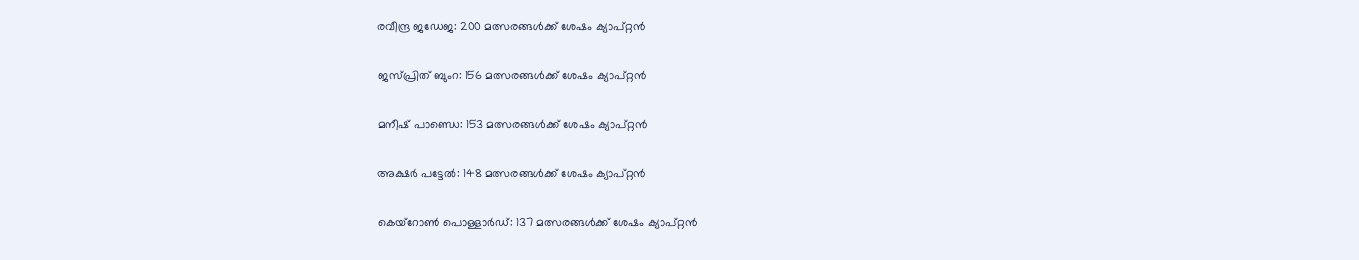രവീന്ദ്ര ജഡേജ: 200 മത്സരങ്ങള്‍ക്ക് ശേഷം ക്യാപ്റ്റന്‍

ജസ്പ്രിത് ബുംറ: 156 മത്സരങ്ങള്‍ക്ക് ശേഷം ക്യാപ്റ്റന്‍

മനീഷ് പാണ്ഡെ: 153 മത്സരങ്ങള്‍ക്ക് ശേഷം ക്യാപ്റ്റന്‍

അക്ഷര്‍ പട്ടേല്‍: 148 മത്സരങ്ങള്‍ക്ക് ശേഷം ക്യാപ്റ്റന്‍

കെയ്‌റോണ്‍ പൊള്ളാര്‍ഡ്: 137 മത്സരങ്ങള്‍ക്ക് ശേഷം ക്യാപ്റ്റന്‍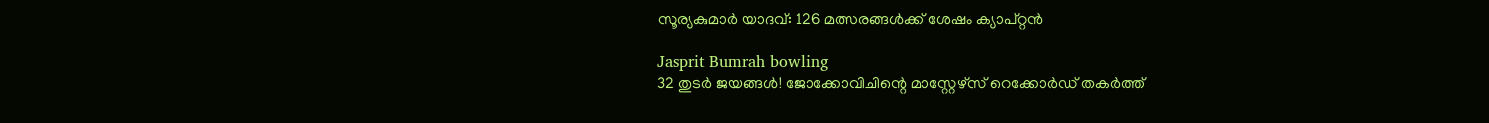സൂര്യകുമാര്‍ യാദവ്: 126 മത്സരങ്ങള്‍ക്ക് ശേഷം ക്യാപ്റ്റന്‍

Jasprit Bumrah bowling
32 തുടര്‍ ജയങ്ങള്‍! ജോക്കോവിചിന്റെ മാസ്റ്റേഴ്സ് റെക്കോര്‍ഡ് തകര്‍ത്ത്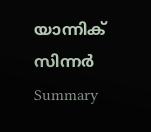യാന്നിക് സിന്നര്‍
Summary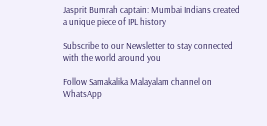Jasprit Bumrah captain: Mumbai Indians created a unique piece of IPL history

Subscribe to our Newsletter to stay connected with the world around you

Follow Samakalika Malayalam channel on WhatsApp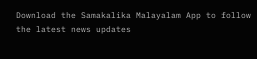Download the Samakalika Malayalam App to follow the latest news updates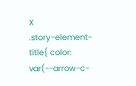X
.story-element-title{ color: var(--arrow-c-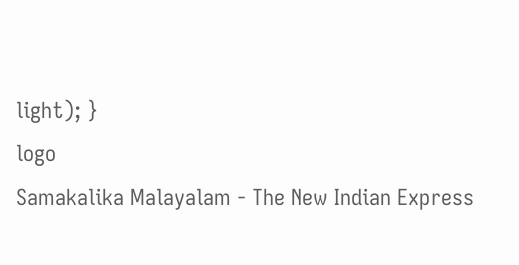light); }
logo
Samakalika Malayalam - The New Indian Express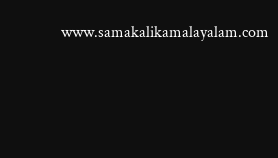www.samakalikamalayalam.com